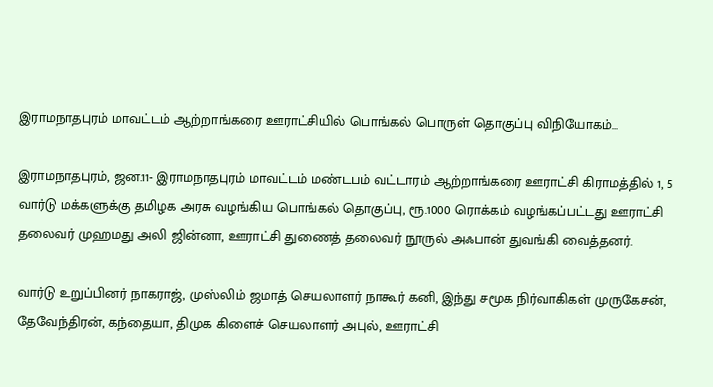இராமநாதபுரம் மாவட்டம் ஆற்றாங்கரை ஊராட்சியில் பொங்கல் பொருள் தொகுப்பு விநியோகம்…

இராமநாதபுரம், ஜன.11- இராமநாதபுரம் மாவட்டம் மண்டபம் வட்டாரம் ஆற்றாங்கரை ஊராட்சி கிராமத்தில் 1, 5 வார்டு மக்களுக்கு தமிழக அரசு வழங்கிய பொங்கல் தொகுப்பு, ரூ.1000 ரொக்கம் வழங்கப்பட்டது ஊராட்சி தலைவர் முஹமது அலி ஜின்னா, ஊராட்சி துணைத் தலைவர் நூருல் அஃபான் துவங்கி வைத்தனர்.

வார்டு உறுப்பினர் நாகராஜ், முஸ்லிம் ஜமாத் செயலாளர் நாகூர் கனி, இந்து சமூக நிர்வாகிகள் முருகேசன், தேவேந்திரன், கந்தையா, திமுக கிளைச் செயலாளர் அபுல், ஊராட்சி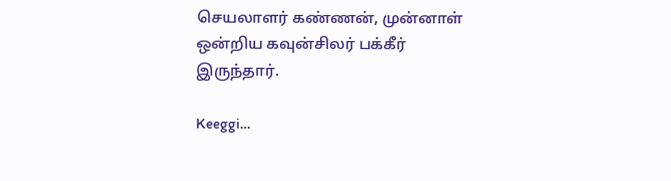செயலாளர் கண்ணன், முன்னாள் ஒன்றிய கவுன்சிலர் பக்கீர் இருந்தார்.

Keeggi…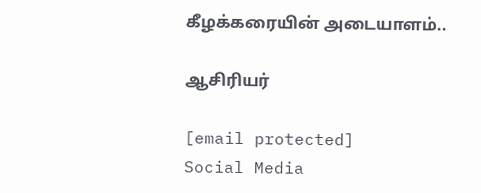கீழக்கரையின் அடையாளம்..

ஆசிரியர்

[email protected]
Social Media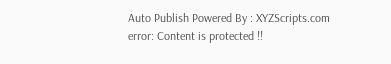Auto Publish Powered By : XYZScripts.com
error: Content is protected !!